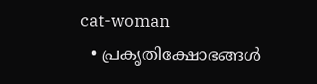cat-woman
  • പ്രകൃതിക്ഷോഭങ്ങള്‍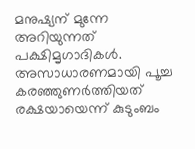മനുഷ്യന് മുന്നേ അറിയുന്നത് പക്ഷിമൃഗാദികള്‍. അസാധാരണമായി പൂച്ച കരഞ്ഞുണര്‍ത്തിയത് രക്ഷയായെന്ന് കുടുംബം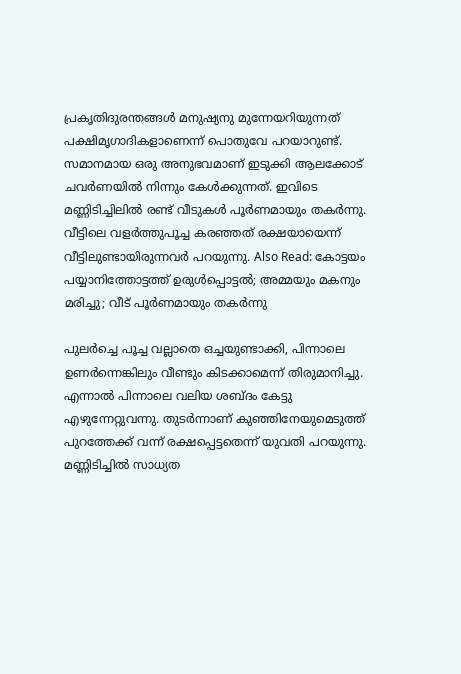പ്രകൃതിദുരന്തങ്ങള്‍ മനുഷ്യനു മുന്നേയറിയുന്നത് പക്ഷിമൃഗാദികളാണെന്ന് പൊതുവേ പറയാറുണ്ട്. സമാനമായ ഒരു അനുഭവമാണ് ഇടുക്കി ആലക്കോട് ചവർണയിൽ നിന്നും കേള്‍ക്കുന്നത്. ഇവിടെ മണ്ണിടിച്ചിലിൽ രണ്ട് വീടുകൾ പൂർണമായും തകർന്നു. വീട്ടിലെ വളര്‍ത്തുപൂച്ച കരഞ്ഞത് രക്ഷയായെന്ന് വീട്ടിലുണ്ടായിരുന്നവർ പറയുന്നു. Also Read: കോട്ടയം പയ്യാനിത്തോട്ടത്ത് ഉരുള്‍പ്പൊട്ടല്‍; അമ്മയും മകനും മരിച്ചു; വീട് പൂര്‍ണമായും തകര്‍ന്നു

പുലര്‍ച്ചെ പൂച്ച വല്ലാതെ ഒച്ചയുണ്ടാക്കി, പിന്നാലെ ഉണര്‍ന്നെങ്കിലും വീണ്ടും കിടക്കാമെന്ന് തിരുമാനിച്ചു. എന്നാല്‍ പിന്നാലെ വലിയ ശബ്ദം കേട്ടു എഴുന്നേറ്റുവന്നു. തുടര്‍ന്നാണ് കു‍ഞ്ഞിനേയുമെടുത്ത് പുറത്തേക്ക് വന്ന് രക്ഷപ്പെട്ടതെന്ന് യുവതി പറയുന്നു. മണ്ണിടിച്ചിൽ സാധ്യത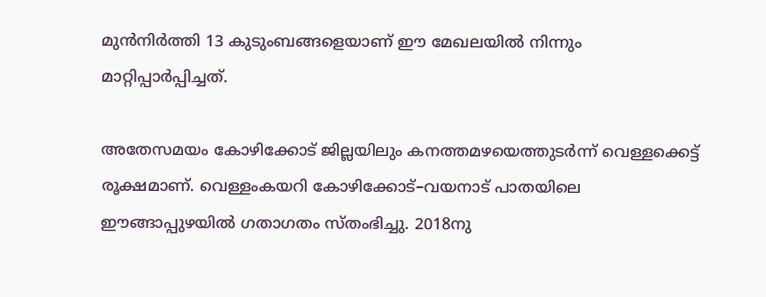മുൻനിർത്തി 13 കുടുംബങ്ങളെയാണ് ഈ മേഖലയില്‍ നിന്നും മാറ്റിപ്പാർപ്പിച്ചത്.

അതേസമയം കോഴിക്കോട് ജില്ലയിലും കനത്തമഴയെത്തുടര്‍ന്ന് വെള്ളക്കെട്ട് രൂക്ഷമാണ്. വെള്ളംകയറി കോഴിക്കോട്–വയനാട് പാതയിലെ ഈങ്ങാപ്പുഴയില്‍ ഗതാഗതം സ്തംഭിച്ചു. 2018നു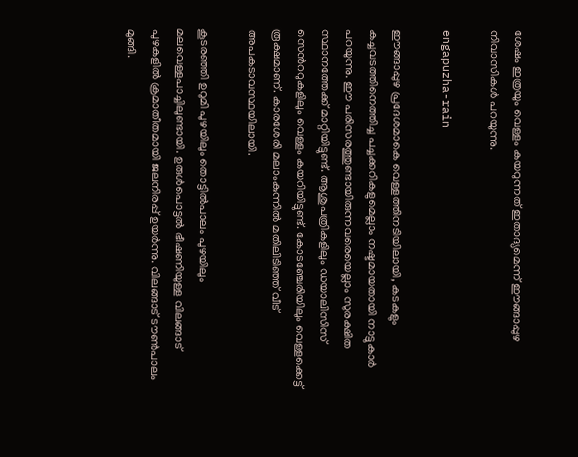ശേഷം ഇത്രയും വെള്ളം കയറുന്നത് ഇതാദ്യമെന്ന് ഈങ്ങാപ്പുഴ നിവാസികള്‍ പറയുന്നു.

engapuzha-rain

ഈങ്ങാപ്പുഴ പ്രദേശമാകെ വെള്ളത്തിനടിയിലായി, കടകളും കച്ചവടത്തിനെത്തിച്ച പച്ചക്കറികളുമെല്ലാം നഷ്ടമായതായി നാട്ടുകാര്‍ പറയുന്നു. ഈ പരിസരത്തുണ്ടായിരുന്നവരെയെല്ലാം സുരക്ഷിത സ്ഥാനത്തേക്ക് മാറ്റിയിട്ടുണ്ട്. ആശുപത്രികളിലും ഡയാലിസിസ് സെന്‍ററുകളിലും വെള്ളം കയറിയിട്ടുണ്ട്. കോടഞ്ചേരിയിലും വെള്ളക്കെട്ട് രൂക്ഷമാണ്. കാരശേരി മലാംകുന്നില്‍ മതിലിടിഞ്ഞ് വീട് അപകടാവസ്ഥയിലായി.

കൂടരഞ്ഞി ഉറുമി പുഴയിലും തൊട്ടില്‍പാലം പുഴയിലും മലവെള്ളപാച്ചിലുണ്ടായി. ഉരുള്‍പൊട്ടല്‍ ഭീഷണിയുള്ള വിലങ്ങാട് പുഴകളില്‍ ക്രമാതീതമായി ജലനിരപ്പ് ഉയര്‍ന്നു. വിലങ്ങാട് ടൗണ്‍പാലം മുങ്ങി.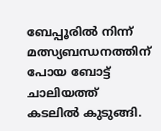ബേപ്പൂരില്‍ നിന്ന് മത്സ്യബന്ധനത്തിന് പോയ ബോട്ട് ചാലിയത്ത് കടലില്‍ കുടുങ്ങി.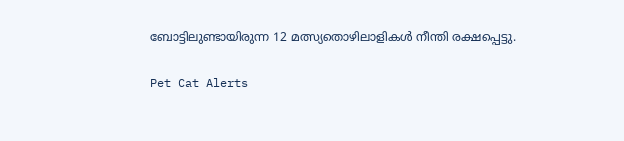ബോട്ടിലുണ്ടായിരുന്ന 12 മത്സ്യതൊഴിലാളികള്‍ നീന്തി രക്ഷപ്പെട്ടു.

Pet Cat Alerts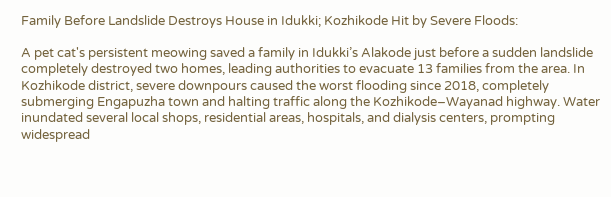Family Before Landslide Destroys House in Idukki; Kozhikode Hit by Severe Floods:

A pet cat's persistent meowing saved a family in Idukki’s Alakode just before a sudden landslide completely destroyed two homes, leading authorities to evacuate 13 families from the area. In Kozhikode district, severe downpours caused the worst flooding since 2018, completely submerging Engapuzha town and halting traffic along the Kozhikode–Wayanad highway. Water inundated several local shops, residential areas, hospitals, and dialysis centers, prompting widespread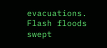evacuations. Flash floods swept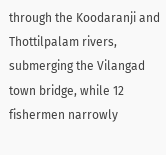through the Koodaranji and Thottilpalam rivers, submerging the Vilangad town bridge, while 12 fishermen narrowly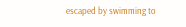escaped by swimming to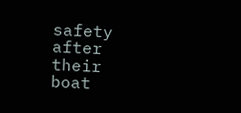safety after their boat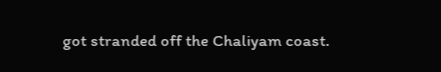got stranded off the Chaliyam coast.